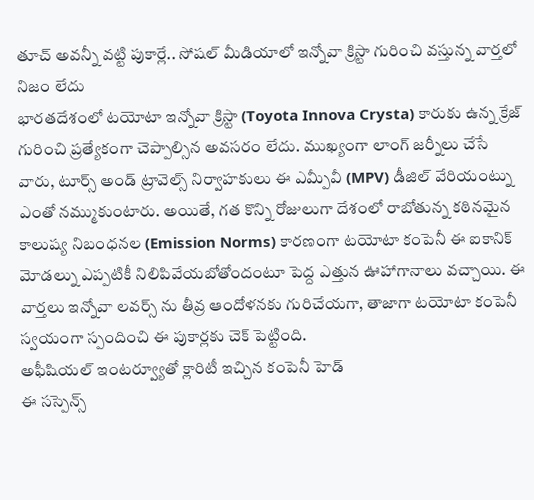తూచ్ అవన్నీ వట్టి పుకార్లే.. సోషల్ మీడియాలో ఇన్నోవా క్రిస్టా గురించి వస్తున్న వార్తలో నిజం లేదు
భారతదేశంలో టయోటా ఇన్నోవా క్రిస్టా (Toyota Innova Crysta) కారుకు ఉన్న క్రేజ్ గురించి ప్రత్యేకంగా చెప్పాల్సిన అవసరం లేదు. ముఖ్యంగా లాంగ్ జర్నీలు చేసే వారు, టూర్స్ అండ్ ట్రావెల్స్ నిర్వాహకులు ఈ ఎమ్పీవీ (MPV) డీజిల్ వేరియంట్ను ఎంతో నమ్ముకుంటారు. అయితే, గత కొన్ని రోజులుగా దేశంలో రాబోతున్న కఠినమైన కాలుష్య నిబంధనల (Emission Norms) కారణంగా టయోటా కంపెనీ ఈ ఐకానిక్ మోడల్ను ఎప్పటికీ నిలిపివేయబోతోందంటూ పెద్ద ఎత్తున ఊహాగానాలు వచ్చాయి. ఈ వార్తలు ఇన్నోవా లవర్స్ ను తీవ్ర ఆందోళనకు గురిచేయగా, తాజాగా టయోటా కంపెనీ స్వయంగా స్పందించి ఈ పుకార్లకు చెక్ పెట్టింది.
అఫీషియల్ ఇంటర్వ్యూతో క్లారిటీ ఇచ్చిన కంపెనీ హెడ్
ఈ సస్పెన్స్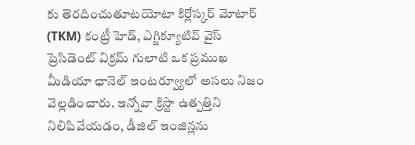కు తెరదించుతూటయోటా కిర్లోస్కర్ మోటార్ (TKM) కంట్రీ హెడ్, ఎగ్జిక్యూటివ్ వైస్ ప్రెసిడెంట్ విక్రమ్ గులాటి ఒక ప్రముఖ మీడియా ఛానెల్ ఇంటర్వ్యూలో అసలు నిజం వెల్లడించారు. ఇన్నోవా క్రిస్టా ఉత్పత్తిని నిలిపివేయడం, డీజిల్ ఇంజిన్లను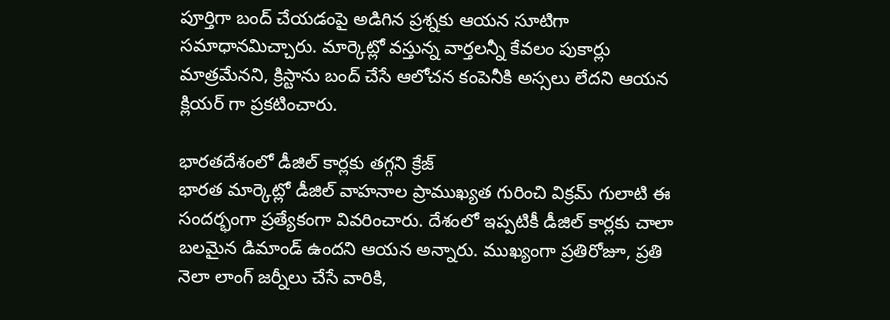పూర్తిగా బంద్ చేయడంపై అడిగిన ప్రశ్నకు ఆయన సూటిగా సమాధానమిచ్చారు. మార్కెట్లో వస్తున్న వార్తలన్నీ కేవలం పుకార్లు మాత్రమేనని, క్రిస్టాను బంద్ చేసే ఆలోచన కంపెనీకి అస్సలు లేదని ఆయన క్లియర్ గా ప్రకటించారు.

భారతదేశంలో డీజిల్ కార్లకు తగ్గని క్రేజ్
భారత మార్కెట్లో డీజిల్ వాహనాల ప్రాముఖ్యత గురించి విక్రమ్ గులాటి ఈ సందర్భంగా ప్రత్యేకంగా వివరించారు. దేశంలో ఇప్పటికీ డీజిల్ కార్లకు చాలా బలమైన డిమాండ్ ఉందని ఆయన అన్నారు. ముఖ్యంగా ప్రతిరోజూ, ప్రతి నెలా లాంగ్ జర్నీలు చేసే వారికి,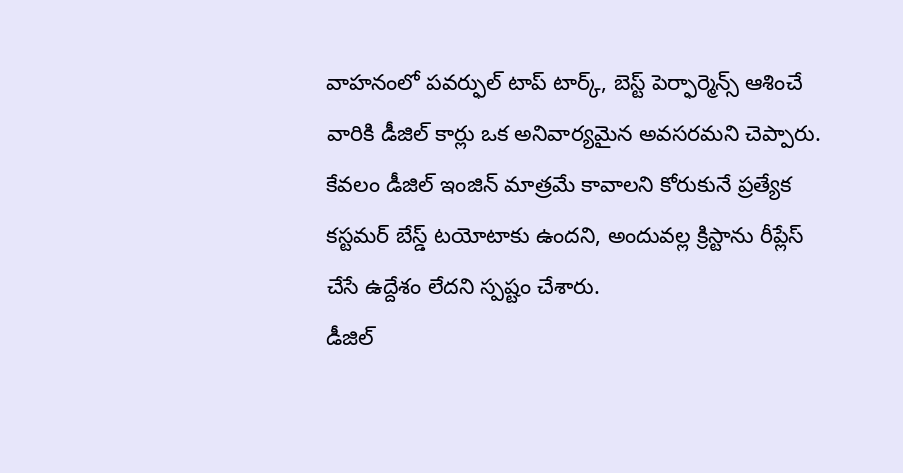వాహనంలో పవర్ఫుల్ టాప్ టార్క్, బెస్ట్ పెర్ఫార్మెన్స్ ఆశించే వారికి డీజిల్ కార్లు ఒక అనివార్యమైన అవసరమని చెప్పారు. కేవలం డీజిల్ ఇంజిన్ మాత్రమే కావాలని కోరుకునే ప్రత్యేక కస్టమర్ బేస్డ్ టయోటాకు ఉందని, అందువల్ల క్రిస్టాను రీప్లేస్ చేసే ఉద్దేశం లేదని స్పష్టం చేశారు.
డీజిల్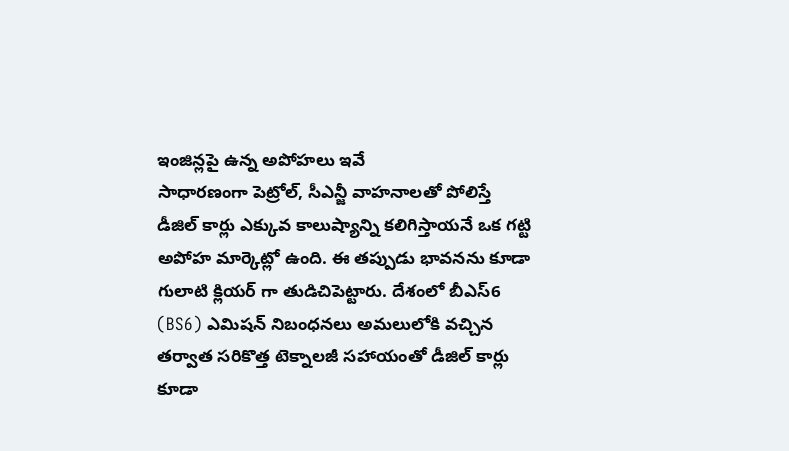ఇంజిన్లపై ఉన్న అపోహలు ఇవే
సాధారణంగా పెట్రోల్, సీఎన్జీ వాహనాలతో పోలిస్తే డీజిల్ కార్లు ఎక్కువ కాలుష్యాన్ని కలిగిస్తాయనే ఒక గట్టి అపోహ మార్కెట్లో ఉంది. ఈ తప్పుడు భావనను కూడా గులాటి క్లియర్ గా తుడిచిపెట్టారు. దేశంలో బీఎస్6 (BS6) ఎమిషన్ నిబంధనలు అమలులోకి వచ్చిన తర్వాత సరికొత్త టెక్నాలజీ సహాయంతో డీజిల్ కార్లు కూడా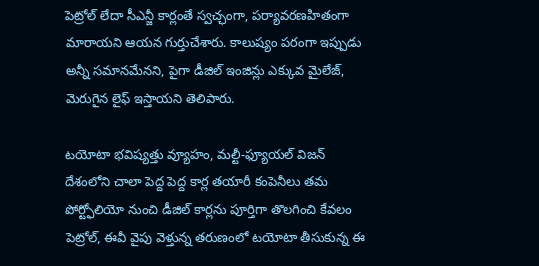పెట్రోల్ లేదా సీఎన్జీ కార్లంతే స్వచ్ఛంగా, పర్యావరణహితంగా మారాయని ఆయన గుర్తుచేశారు. కాలుష్యం పరంగా ఇప్పుడు అన్నీ సమానమేనని, పైగా డీజిల్ ఇంజిన్లు ఎక్కువ మైలేజ్, మెరుగైన లైఫ్ ఇస్తాయని తెలిపారు.

టయోటా భవిష్యత్తు వ్యూహం, మల్టీ-ఫ్యూయల్ విజన్
దేశంలోని చాలా పెద్ద పెద్ద కార్ల తయారీ కంపెనీలు తమ పోర్ట్ఫోలియో నుంచి డీజిల్ కార్లను పూర్తిగా తొలగించి కేవలం పెట్రోల్, ఈవీ వైపు వెళ్తున్న తరుణంలో టయోటా తీసుకున్న ఈ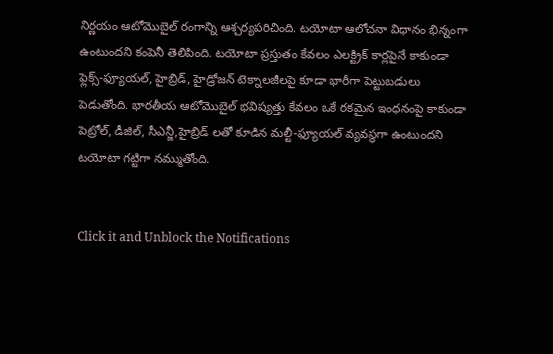నిర్ణయం ఆటోమొబైల్ రంగాన్ని ఆశ్చర్యపరిచింది. టయోటా ఆలోచనా విధానం భిన్నంగా ఉంటుందని కంపెనీ తెలిపింది. టయోటా ప్రస్తుతం కేవలం ఎలక్ట్రిక్ కార్లపైనే కాకుండా ఫ్లెక్స్-ఫ్యూయల్, హైబ్రిడ్, హైడ్రోజన్ టెక్నాలజీలపై కూడా భారీగా పెట్టుబడులు పెడుతోంది. భారతీయ ఆటోమొబైల్ భవిష్యత్తు కేవలం ఒకే రకమైన ఇంధనంపై కాకుండా పెట్రోల్, డీజిల్, సీఎన్జీ,హైబ్రిడ్ లతో కూడిన మల్టీ-ఫ్యూయల్ వ్యవస్థగా ఉంటుందని టయోటా గట్టిగా నమ్ముతోంది.


Click it and Unblock the Notifications